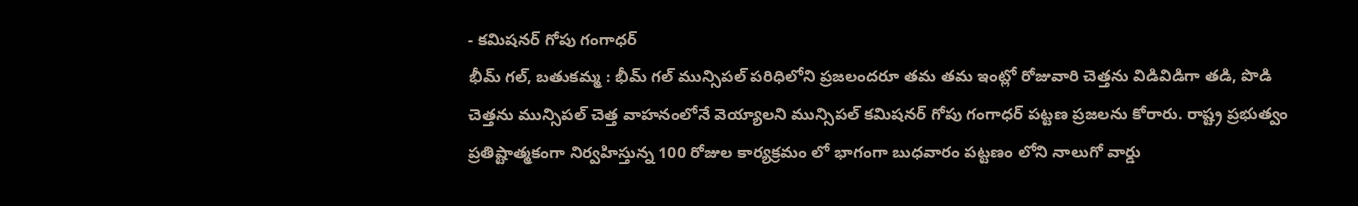- కమిషనర్ గోపు గంగాధర్
భీమ్ గల్, బతుకమ్మ : భీమ్ గల్ మున్సిపల్ పరిధిలోని ప్రజలందరూ తమ తమ ఇంట్లో రోజువారి చెత్తను విడివిడిగా తడి, పొడి చెత్తను మున్సిపల్ చెత్త వాహనంలోనే వెయ్యాలని మున్సిపల్ కమిషనర్ గోపు గంగాధర్ పట్టణ ప్రజలను కోరారు. రాష్ట్ర ప్రభుత్వం ప్రతిష్టాత్మకంగా నిర్వహిస్తున్న 100 రోజుల కార్యక్రమం లో భాగంగా బుధవారం పట్టణం లోని నాలుగో వార్డు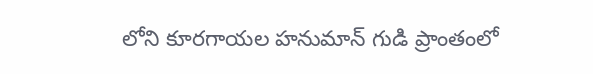లోని కూరగాయల హనుమాన్ గుడి ప్రాంతంలో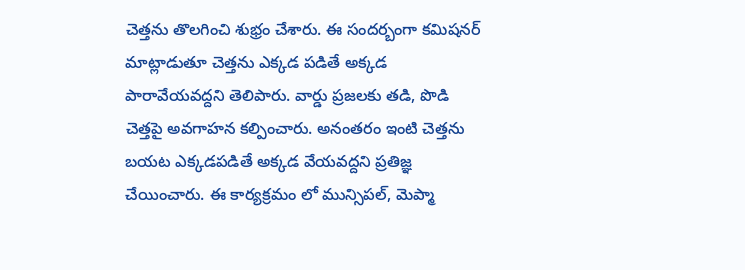చెత్తను తొలగించి శుభ్రం చేశారు. ఈ సందర్బంగా కమిషనర్ మాట్లాడుతూ చెత్తను ఎక్కడ పడితే అక్కడ పారావేయవద్దని తెలిపారు. వార్డు ప్రజలకు తడి, పొడి చెత్తపై అవగాహన కల్పించారు. అనంతరం ఇంటి చెత్తను బయట ఎక్కడపడితే అక్కడ వేయవద్దని ప్రతిజ్ఞ చేయించారు. ఈ కార్యక్రమం లో మున్సిపల్, మెప్మా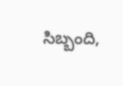సిబ్బంది,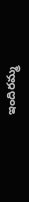ఇందిరమ్మ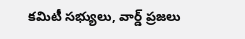కమిటీ సభ్యులు, వార్డ్ ప్రజలు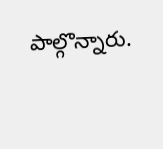పాల్గొన్నారు.